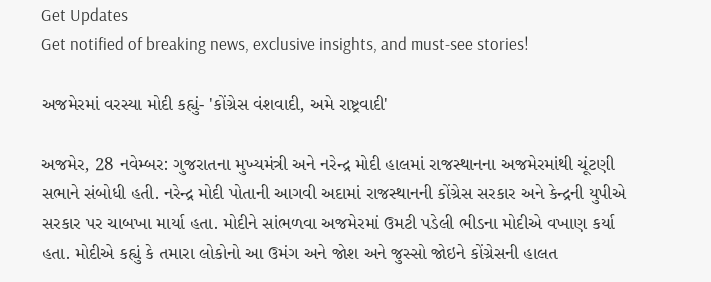Get Updates
Get notified of breaking news, exclusive insights, and must-see stories!

અજમેરમાં વરસ્યા મોદી કહ્યું- 'કોંગ્રેસ વંશવાદી, અમે રાષ્ટ્રવાદી'

અજમેર, 28 નવેમ્બર: ગુજરાતના મુખ્યમંત્રી અને નરેન્દ્ર મોદી હાલમાં રાજસ્થાનના અજમેરમાંથી ચૂંટણી સભાને સંબોધી હતી. નરેન્દ્ર મોદી પોતાની આગવી અદામાં રાજસ્થાનની કોંગ્રેસ સરકાર અને કેન્દ્રની યુપીએ સરકાર પર ચાબખા માર્યા હતા. મોદીને સાંભળવા અજમેરમાં ઉમટી પડેલી ભીડના મોદીએ વખાણ કર્યા હતા. મોદીએ કહ્યું કે તમારા લોકોનો આ ઉમંગ અને જોશ અને જુસ્સો જોઇને કોંગ્રેસની હાલત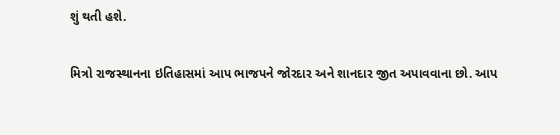શું થતી હશે.

મિત્રો રાજસ્થાનના ઇતિહાસમાં આપ ભાજપને જોરદાર અને શાનદાર જીત અપાવવાના છો. આપ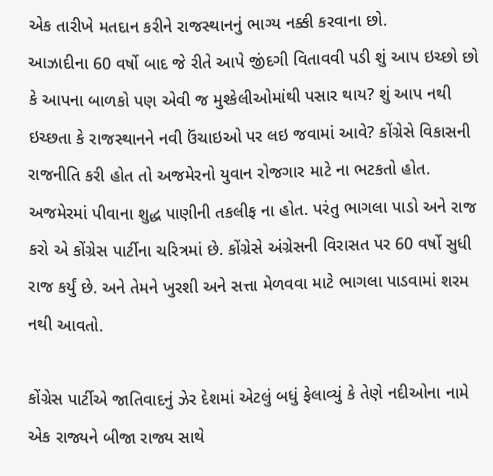એક તારીખે મતદાન કરીને રાજસ્થાનનું ભાગ્ય નક્કી કરવાના છો.
આઝાદીના 60 વર્ષો બાદ જે રીતે આપે જીંદગી વિતાવવી પડી શું આપ ઇચ્છો છો કે આપના બાળકો પણ એવી જ મુશ્કેલીઓમાંથી પસાર થાય? શું આપ નથી ઇચ્છતા કે રાજસ્થાનને નવી ઉંચાઇઓ પર લઇ જવામાં આવે? કોંગ્રેસે વિકાસની રાજનીતિ કરી હોત તો અજમેરનો યુવાન રોજગાર માટે ના ભટકતો હોત. અજમેરમાં પીવાના શુદ્ધ પાણીની તકલીફ ના હોત. પરંતુ ભાગલા પાડો અને રાજ કરો એ કોંગ્રેસ પાર્ટીના ચરિત્રમાં છે. કોંગ્રેસે અંગ્રેસની વિરાસત પર 60 વર્ષો સુધી રાજ કર્યું છે. અને તેમને ખુરશી અને સત્તા મેળવવા માટે ભાગલા પાડવામાં શરમ નથી આવતો.

કોંગ્રેસ પાર્ટીએ જાતિવાદનું ઝેર દેશમાં એટલું બધું ફેલાવ્યું કે તેણે નદીઓના નામે એક રાજ્યને બીજા રાજ્ય સાથે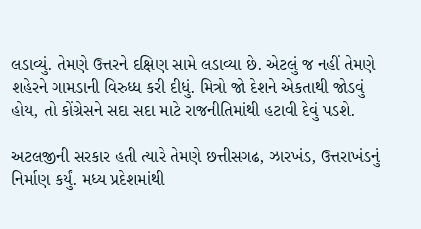લડાવ્યું. તેમણે ઉત્તરને દક્ષિણ સામે લડાવ્યા છે. એટલું જ નહીં તેમણે શહેરને ગામડાની વિરુધ્ધ કરી દીધું. મિત્રો જો દેશને એકતાથી જોડવું હોય, તો કોંગ્રેસને સદા સદા માટે રાજનીતિમાંથી હટાવી દેવું પડશે.

અટલજીની સરકાર હતી ત્યારે તેમણે છત્તીસગઢ, ઝારખંડ, ઉત્તરાખંડનું નિર્માણ કર્યું. મધ્ય પ્રદેશમાંથી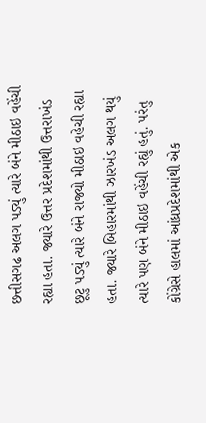છત્તીસગઢ અલગ પડ્યું ત્યારે બંને મીઠાઇ વહેંચી રહ્યા હતા. જ્યારે ઉત્તર પ્રદેશમાંથી ઉત્તરાખંડ છૂટુ પડ્યું ત્યારે બંને રાજ્યો મીઠાઇ વહેચી રહ્યા હતા. જ્યારે બિહારમાંથી ઝારખંડ અલગ થયું ત્યારે પણ બંને મીઠાઇ વહેંચી રહ્યું હતું. પરંતુ કોંગ્રેસે હાલમાં આંધ્રપ્રદેશમાંથી એક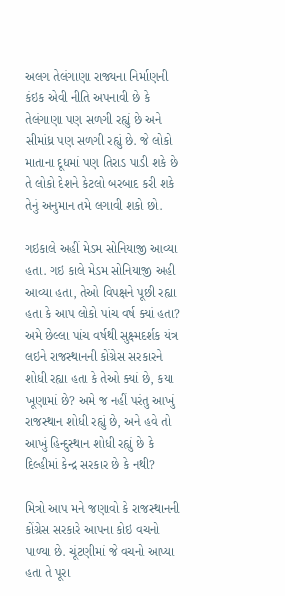અલગ તેલંગાણા રાજ્યના નિર્માણની કંઇક એવી નીતિ અપનાવી છે કે તેલંગાણા પણ સળગી રહ્યું છે અને સીમાંધ્ર પણ સળગી રહ્યું છે. જે લોકો માતાના દૂધમાં પણ તિરાડ પાડી શકે છે તે લોકો દેશને કેટલો બરબાદ કરી શકે તેનું અનુમાન તમે લગાવી શકો છો.

ગઇકાલે અહીં મેડમ સોનિયાજી આવ્યા હતા. ગઇ કાલે મેડમ સોનિયાજી અહી આવ્યા હતા, તેઓ વિપક્ષને પૂછી રહ્યા હતા કે આપ લોકો પાંચ વર્ષ ક્યાં હતા? અમે છેલ્લા પાંચ વર્ષથી સુક્ષ્મદર્શક યંત્ર લઇને રાજસ્થાનની કોંગ્રેસ સરકારને શોધી રહ્યા હતા કે તેઓ ક્યાં છે, કયા ખૂણામાં છે? અમે જ નહીં પરંતુ આખું રાજસ્થાન શોધી રહ્યું છે, અને હવે તો આખું હિન્દુસ્થાન શોધી રહ્યું છે કે દિલ્હીમાં કેન્દ્ર સરકાર છે કે નથી?

મિત્રો આપ મને જણાવો કે રાજસ્થાનની કોંગ્રેસ સરકારે આપના કોઇ વચનો પાળ્યા છે. ચૂંટણીમાં જે વચનો આપ્યા હતા તે પૂરા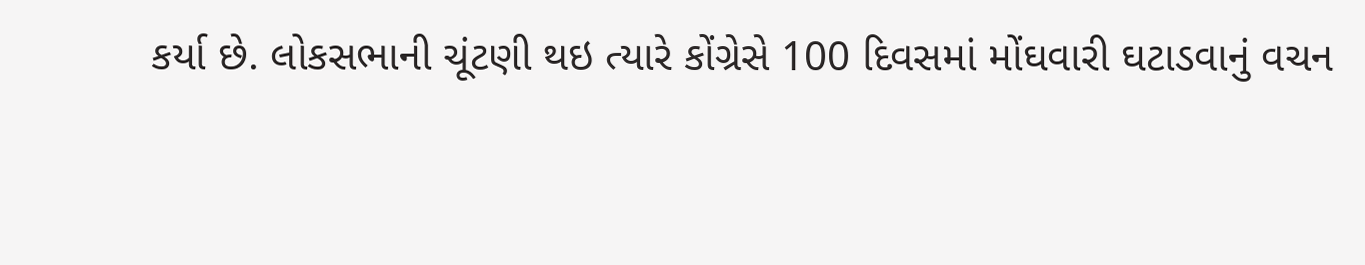કર્યા છે. લોકસભાની ચૂંટણી થઇ ત્યારે કોંગ્રેસે 100 દિવસમાં મોંઘવારી ઘટાડવાનું વચન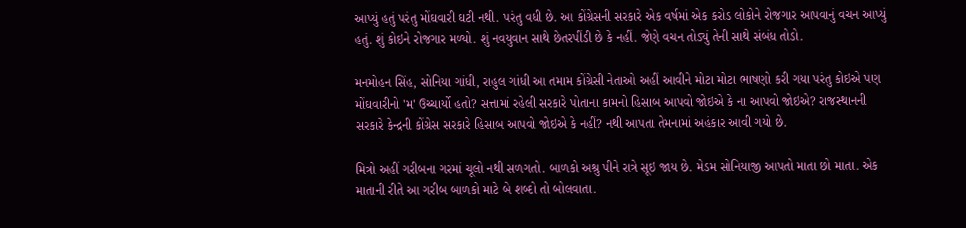આપ્યું હતું પરંતુ મોંઘવારી ઘટી નથી. પરંતુ વધી છે. આ કોંગ્રેસની સરકારે એક વર્ષમાં એક કરોડ લોકોને રોજગાર આપવાનું વચન આપ્યું હતું. શું કોઇને રોજગાર મળ્યો. શું નવયુવાન સાથે છેતરપીંડી છે કે નહીં. જેણે વચન તોડ્યું તેની સાથે સંબંધ તોડો.

મનમોહન સિંહ, સોનિયા ગાંધી, રાહુલ ગાંધી આ તમામ કોંગ્રેસી નેતાઓ અહીં આવીને મોટા મોટા ભાષણો કરી ગયા પરંતુ કોઇએ પણ મોંઘવારીનો 'મ' ઉચ્ચાર્યો હતો? સત્તામાં રહેલી સરકારે પોતાના કામનો હિસાબ આપવો જોઇએ કે ના આપવો જોઇએ? રાજસ્થાનની સરકારે કેન્દ્રની કોંગ્રેસ સરકારે હિસાબ આપવો જોઇએ કે નહીં? નથી આપતા તેમનામાં અહંકાર આવી ગયો છે.

મિત્રો અહીં ગરીબના ગરમાં ચૂલો નથી સળગતો. બાળકો અશ્રુ પીને રાત્રે સૂઇ જાય છે. મેડમ સોનિયાજી આપતો માતા છો માતા. એક માતાની રીતે આ ગરીબ બાળકો માટે બે શબ્દો તો બોલવાતા.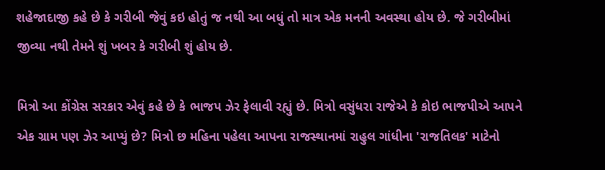શહેજાદાજી કહે છે કે ગરીબી જેવું કઇ હોતું જ નથી આ બધું તો માત્ર એક મનની અવસ્થા હોય છે. જે ગરીબીમાં જીવ્યા નથી તેમને શું ખબર કે ગરીબી શું હોય છે.

મિત્રો આ કોંગ્રેસ સરકાર એવું કહે છે કે ભાજપ ઝેર ફેલાવી રહ્યું છે. મિત્રો વસુંધરા રાજેએ કે કોઇ ભાજપીએ આપને એક ગ્રામ પણ ઝેર આપ્યું છે? મિત્રો છ મહિના પહેલા આપના રાજસ્થાનમાં રાહુલ ગાંધીના 'રાજતિલક' માટેનો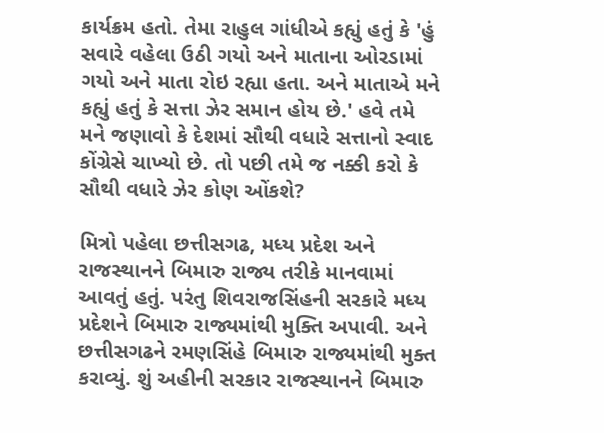કાર્યક્રમ હતો. તેમા રાહુલ ગાંધીએ કહ્યું હતું કે 'હું સવારે વહેલા ઉઠી ગયો અને માતાના ઓરડામાં ગયો અને માતા રોઇ રહ્યા હતા. અને માતાએ મને કહ્યું હતું કે સત્તા ઝેર સમાન હોય છે.' હવે તમે મને જણાવો કે દેશમાં સૌથી વધારે સત્તાનો સ્વાદ કોંગ્રેસે ચાખ્યો છે. તો પછી તમે જ નક્કી કરો કે સૌથી વધારે ઝેર કોણ ઓંકશે?

મિત્રો પહેલા છત્તીસગઢ, મધ્ય પ્રદેશ અને રાજસ્થાનને બિમારુ રાજ્ય તરીકે માનવામાં આવતું હતું. પરંતુ શિવરાજસિંહની સરકારે મધ્ય પ્રદેશને બિમારુ રાજ્યમાંથી મુક્તિ અપાવી. અને છત્તીસગઢને રમણસિંહે બિમારુ રાજ્યમાંથી મુક્ત કરાવ્યું. શું અહીની સરકાર રાજસ્થાનને બિમારુ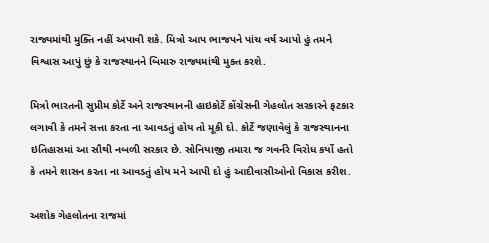રાજ્યમાંથી મુક્તિ નહીં અપાવી શકે. મિત્રો આપ ભાજપને પાંચ વર્ષ આપો હું તમને વિશ્વાસ આપું છું કે રાજસ્થાનને બિમારુ રાજ્યમાંથી મુક્ત કરશે.

મિત્રો ભારતની સુપ્રીમ કોર્ટે અને રાજસ્થાનની હાઇકોર્ટે કોંગ્રેસની ગેહલોત સરકારને ફટકાર લગાવી કે તમને સત્તા કરતા ના આવડતું હોય તો મૂકી દો. કોર્ટે જણાવેલું કે રાજસ્થાનના ઇતિહાસમાં આ સૌથી નબળી સરકાર છે. સોનિયાજી તમારા જ ગવર્નરે વિરોધ કર્યો હતો કે તમને શાસન કરતા ના આવડતું હોય મને આપી દો હું આદીવાસીઓનો વિકાસ કરીશ.

અશોક ગેહલોતના રાજમાં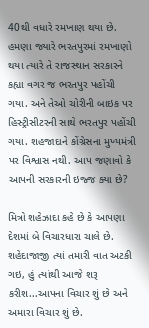40થી વધારે રમખાણ થયા છે. હમણા જ્યારે ભરતપુરમાં રમખાણો થયા ત્યારે તે રાજસ્થાન સરકારને કહ્યા વગર જ ભરતપુર પહોંચી ગયા. અને તેઓ ચોરીની બાઇક પર હિસ્ટ્રીસીટરની સાથે ભરતપુર પહોંચી ગયા. શહજાદાને કોંગ્રેસના મુખ્યમંત્રી પર વિશ્વાસ નથી. આપ જણાવો કે આપની સરકારની ઇજ્જ ક્યા છે?

મિત્રો શહેઝાદા કહે છે કે આપણા દેશમાં બે વિચારધારા ચાલે છે. શહેદાજાજી ત્યાં તમારી વાત અટકી ગઇ, હું ત્યાંથી આજે શરૂ કરીશ...આપના વિચાર શું છે અને અમારા વિચાર શું છે.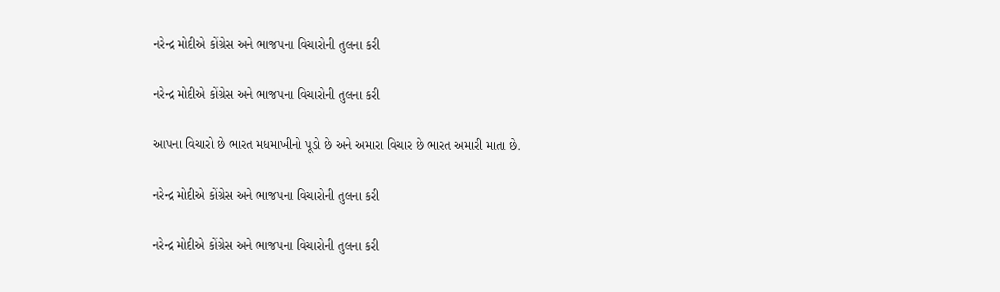નરેન્દ્ર મોદીએ કોંગ્રેસ અને ભાજપના વિચારોની તુલના કરી

નરેન્દ્ર મોદીએ કોંગ્રેસ અને ભાજપના વિચારોની તુલના કરી

આપના વિચારો છે ભારત મધમાખીનો પૂડો છે અને અમારા વિચાર છે ભારત અમારી માતા છે.

નરેન્દ્ર મોદીએ કોંગ્રેસ અને ભાજપના વિચારોની તુલના કરી

નરેન્દ્ર મોદીએ કોંગ્રેસ અને ભાજપના વિચારોની તુલના કરી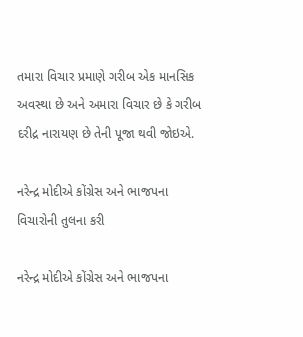તમારા વિચાર પ્રમાણે ગરીબ એક માનસિક અવસ્થા છે અને અમારા વિચાર છે કે ગરીબ દરીદ્ર નારાયણ છે તેની પૂજા થવી જોઇએ.

નરેન્દ્ર મોદીએ કોંગ્રેસ અને ભાજપના વિચારોની તુલના કરી

નરેન્દ્ર મોદીએ કોંગ્રેસ અને ભાજપના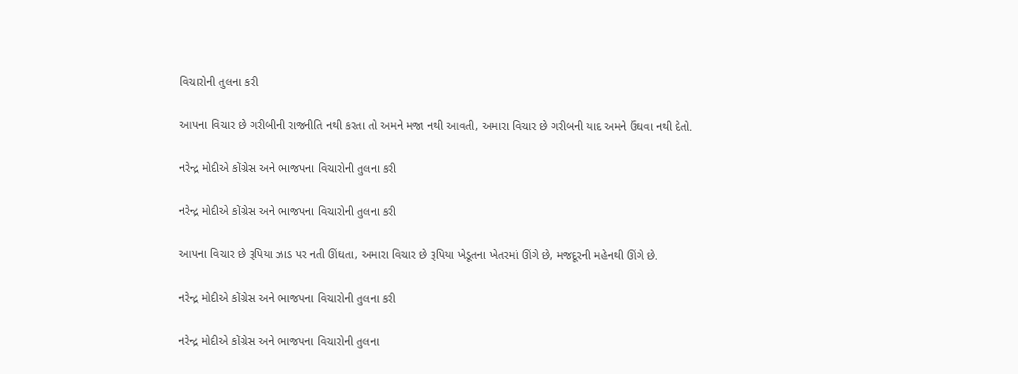વિચારોની તુલના કરી

આપના વિચાર છે ગરીબીની રાજનીતિ નથી કરતા તો અમને મજા નથી આવતી, અમારા વિચાર છે ગરીબની યાદ અમને ઉંઘવા નથી દેતો.

નરેન્દ્ર મોદીએ કોંગ્રેસ અને ભાજપના વિચારોની તુલના કરી

નરેન્દ્ર મોદીએ કોંગ્રેસ અને ભાજપના વિચારોની તુલના કરી

આપના વિચાર છે રૂપિયા ઝાડ પર નતી ઊંઘતા, અમારા વિચાર છે રૂપિયા ખેડૂતના ખેતરમાં ઊંગે છે, મજદૂરની મહેનથી ઊંગે છે.

નરેન્દ્ર મોદીએ કોંગ્રેસ અને ભાજપના વિચારોની તુલના કરી

નરેન્દ્ર મોદીએ કોંગ્રેસ અને ભાજપના વિચારોની તુલના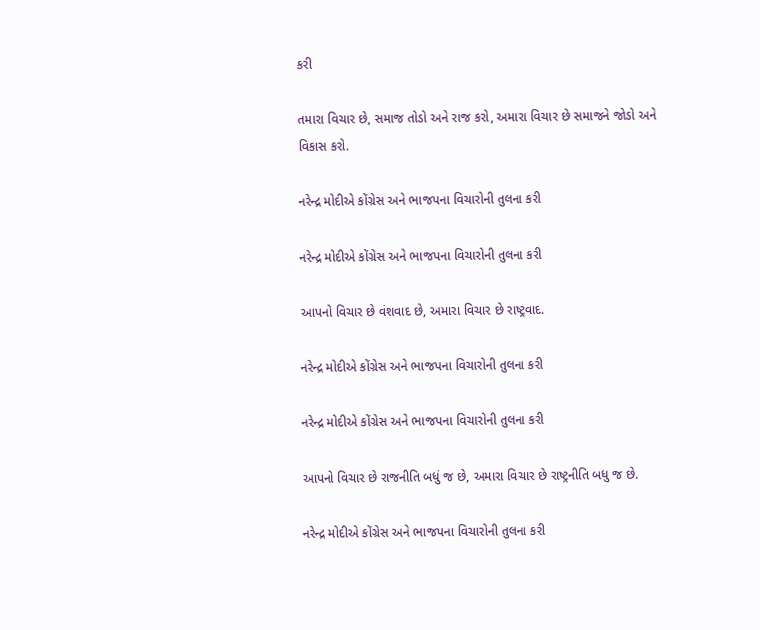કરી

તમારા વિચાર છે, સમાજ તોડો અને રાજ કરો, અમારા વિચાર છે સમાજને જોડો અને વિકાસ કરો.

નરેન્દ્ર મોદીએ કોંગ્રેસ અને ભાજપના વિચારોની તુલના કરી

નરેન્દ્ર મોદીએ કોંગ્રેસ અને ભાજપના વિચારોની તુલના કરી

આપનો વિચાર છે વંશવાદ છે, અમારા વિચાર છે રાષ્ટ્રવાદ.

નરેન્દ્ર મોદીએ કોંગ્રેસ અને ભાજપના વિચારોની તુલના કરી

નરેન્દ્ર મોદીએ કોંગ્રેસ અને ભાજપના વિચારોની તુલના કરી

આપનો વિચાર છે રાજનીતિ બધું જ છે, અમારા વિચાર છે રાષ્ટ્રનીતિ બધુ જ છે.

નરેન્દ્ર મોદીએ કોંગ્રેસ અને ભાજપના વિચારોની તુલના કરી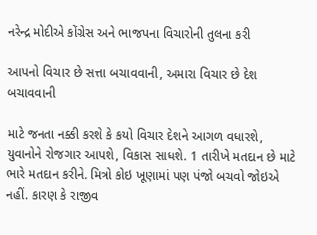નરેન્દ્ર મોદીએ કોંગ્રેસ અને ભાજપના વિચારોની તુલના કરી

આપનો વિચાર છે સત્તા બચાવવાની, અમારા વિચાર છે દેશ બચાવવાની

માટે જનતા નક્કી કરશે કે કયો વિચાર દેશને આગળ વધારશે, યુવાનોને રોજગાર આપશે, વિકાસ સાધશે. 1 તારીખે મતદાન છે માટે ભારે મતદાન કરીને. મિત્રો કોઇ ખૂણામાં પણ પંજો બચવો જોઇએ નહીં. કારણ કે રાજીવ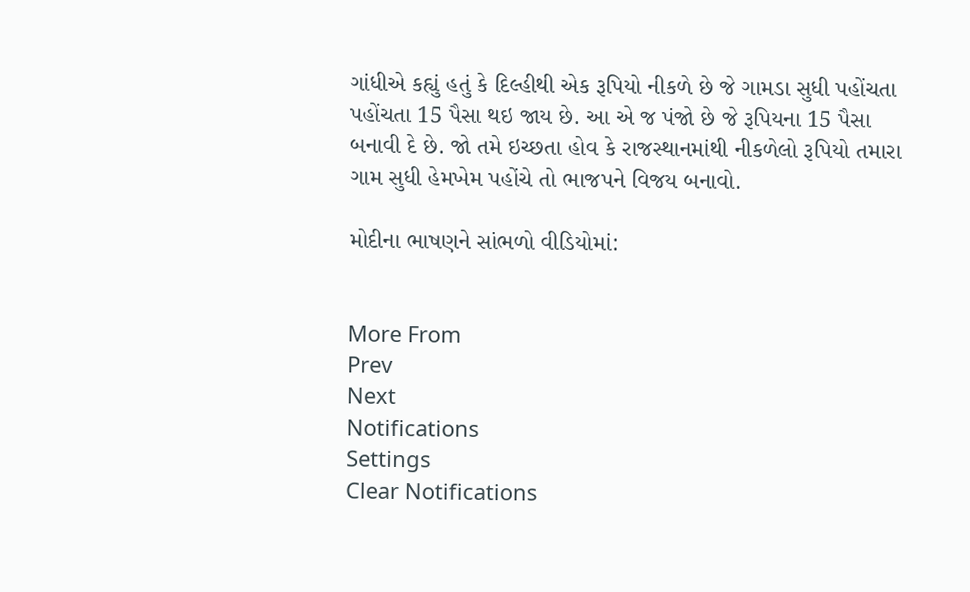ગાંધીએ કહ્યું હતું કે દિલ્હીથી એક રૂપિયો નીકળે છે જે ગામડા સુધી પહોંચતા પહોંચતા 15 પૈસા થઇ જાય છે. આ એ જ પંજો છે જે રૂપિયના 15 પૈસા બનાવી દે છે. જો તમે ઇચ્છતા હોવ કે રાજસ્થાનમાંથી નીકળેલો રૂપિયો તમારા ગામ સુધી હેમખેમ પહોંચે તો ભાજપને વિજય બનાવો.

મોદીના ભાષણને સાંભળો વીડિયોમાં:


More From
Prev
Next
Notifications
Settings
Clear Notifications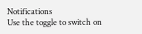Notifications
Use the toggle to switch on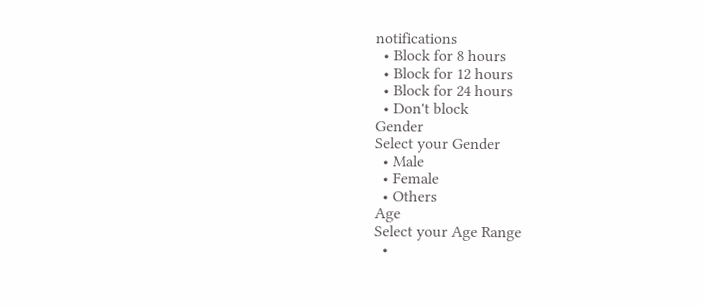notifications
  • Block for 8 hours
  • Block for 12 hours
  • Block for 24 hours
  • Don't block
Gender
Select your Gender
  • Male
  • Female
  • Others
Age
Select your Age Range
  •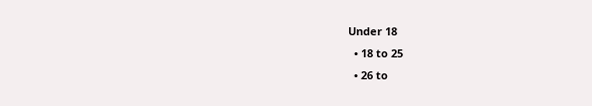Under 18
  • 18 to 25
  • 26 to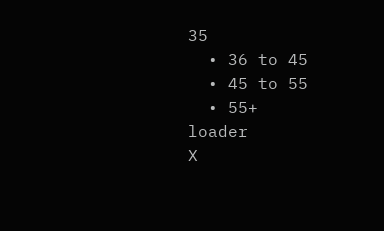35
  • 36 to 45
  • 45 to 55
  • 55+
loader
X